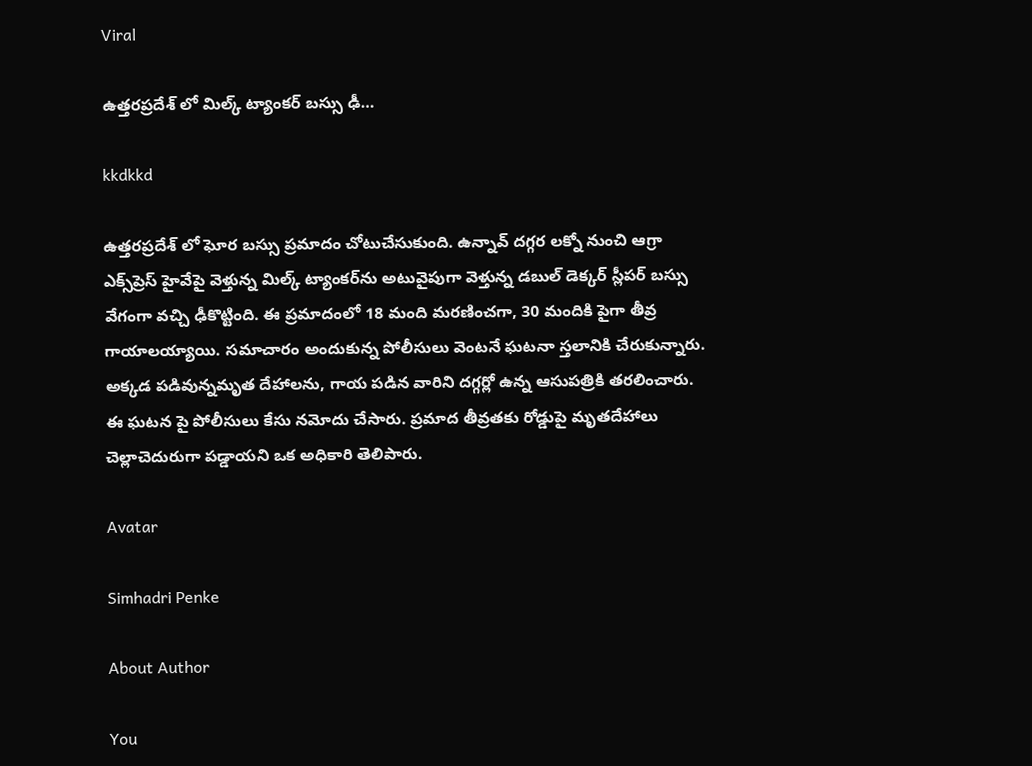Viral

ఉత్తరప్రదేశ్ లో మిల్క్ ట్యాంకర్‌ బస్సు ఢీ…

kkdkkd

ఉత్తరప్రదేశ్ లో ఘోర బస్సు ప్రమాదం చోటుచేసుకుంది. ఉన్నావ్ దగ్గర లక్నో నుంచి ఆగ్రా ఎక్స్‌ప్రెస్ హైవేపై వెళ్తున్న మిల్క్ ట్యాంకర్‌ను అటువైపుగా వెళ్తున్న డబుల్ డెక్కర్ స్లీపర్ బస్సు వేగంగా వచ్చి ఢీకొట్టింది. ఈ ప్రమాదంలో 18 మంది మరణించగా, 30 మందికి పైగా తీవ్ర గాయాలయ్యాయి. సమాచారం అందుకున్న పోలీసులు వెంటనే ఘటనా స్తలానికి చేరుకున్నారు. అక్కడ పడివున్నమృత దేహాలను, గాయ పడిన వారిని దగ్గర్లో ఉన్న ఆసుపత్రికి తరలించారు. ఈ ఘటన పై పోలీసులు కేసు నమోదు చేసారు. ప్రమాద తీవ్రతకు రోడ్డుపై మృతదేహాలు చెల్లాచెదురుగా పడ్డాయని ఒక అధికారి తెలిపారు.

Avatar

Simhadri Penke

About Author

You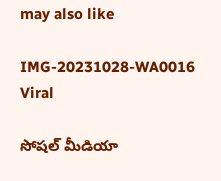may also like

IMG-20231028-WA0016
Viral

సోషల్ మీడియా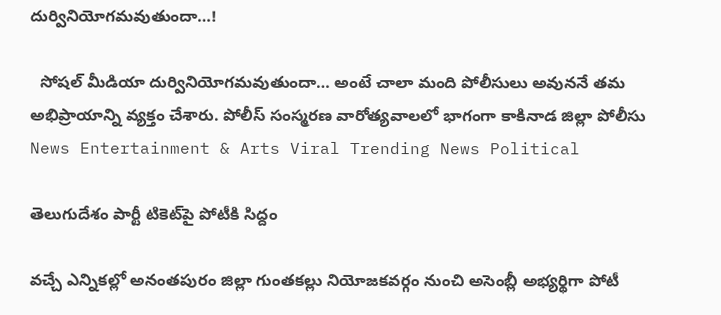దుర్వినియోగమవుతుందా…!

  సోషల్ మీడియా దుర్వినియోగమవుతుందా… అంటే చాలా మంది పోలీసులు అవుననే తమ అభిప్రాయాన్ని వ్యక్తం చేశారు. పోలీస్‌ సంస్మరణ వారోత్యవాలలో భాగంగా కాకినాడ జిల్లా పోలీసు
News Entertainment & Arts Viral Trending News Political

తెలుగుదేశం పార్టీ టికెట్‌పై పోటీకి సిద్దం

వచ్చే ఎన్నికల్లో అనంతపురం జిల్లా గుంతకల్లు నియోజకవర్గం నుంచి అసెంబ్లీ అభ్యర్థిగా పోటీ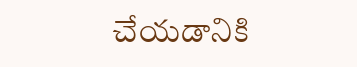చేయడానికి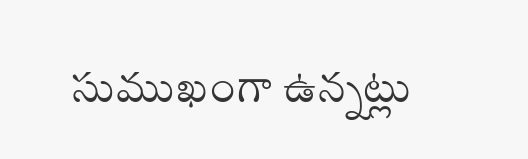సుముఖంగా ఉన్నట్లు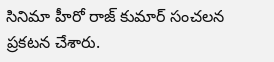సినిమా హీరో రాజ్ కుమార్ సంచలన ప్రకటన చేశారు.